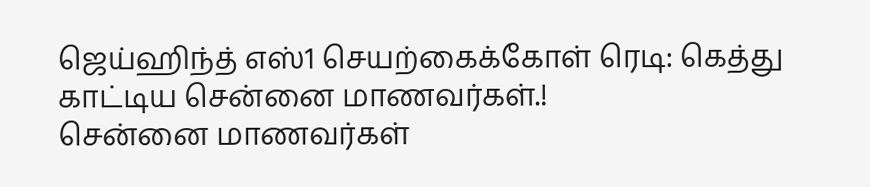ஜெய்ஹிந்த் எஸ்1 செயற்கைக்கோள் ரெடி: கெத்து காட்டிய சென்னை மாணவர்கள்.!
சென்னை மாணவர்கள்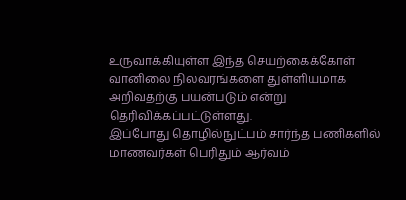உருவாக்கியுள்ள இந்த செயற்கைக்கோள் வானிலை நிலவரங்களை துள்ளியமாக அறிவதற்கு பயன்படும் என்று தெரிவிக்கப்பட்டுள்ளது.
இப்போது தொழில்நுட்பம் சார்ந்த பணிகளில் மாணவர்கள் பெரிதும் ஆர்வம்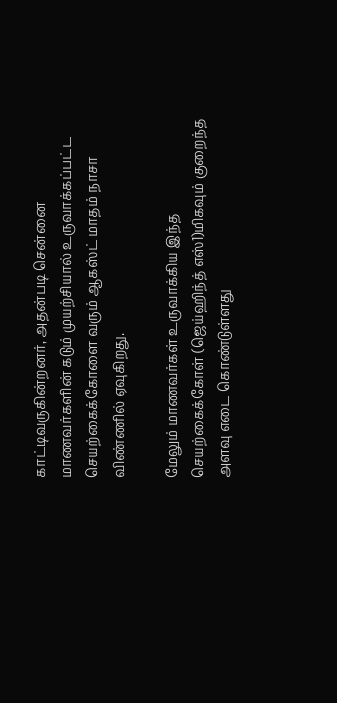காட்டிவருகின்றனர், அதன்படி சென்னை மாணவர்களின் கடும் முயற்சியால் உருவாக்கப்பட்ட செயற்கைக்கோளை வரும் ஆகஸ்ட் மாதம் நாசா விண்ணில் ஏவுகிறது.

மேலும் மாணவர்கள் உருவாக்கிய இந்த செயற்கைக்கோள் (ஜெய்ஹிந்த் எஸ்1)மிகவும் குறைந்த அளவு எடை கொண்டுள்ளது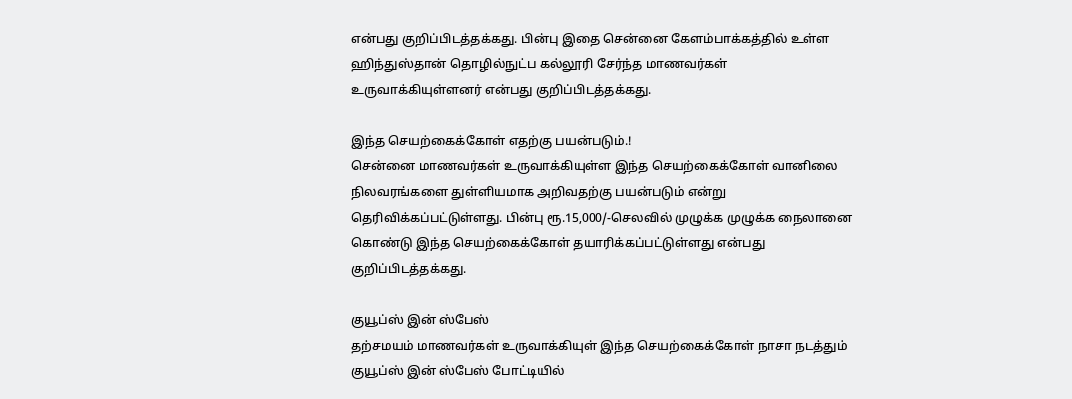என்பது குறிப்பிடத்தக்கது. பின்பு இதை சென்னை கேளம்பாக்கத்தில் உள்ள ஹிந்துஸ்தான் தொழில்நுட்ப கல்லூரி சேர்ந்த மாணவர்கள் உருவாக்கியுள்ளனர் என்பது குறிப்பிடத்தக்கது.

இந்த செயற்கைக்கோள் எதற்கு பயன்படும்.!
சென்னை மாணவர்கள் உருவாக்கியுள்ள இந்த செயற்கைக்கோள் வானிலை நிலவரங்களை துள்ளியமாக அறிவதற்கு பயன்படும் என்று தெரிவிக்கப்பட்டுள்ளது. பின்பு ரூ.15,000/-செலவில் முழுக்க முழுக்க நைலானை கொண்டு இந்த செயற்கைக்கோள் தயாரிக்கப்பட்டுள்ளது என்பது குறிப்பிடத்தக்கது.

குயூப்ஸ் இன் ஸ்பேஸ்
தற்சமயம் மாணவர்கள் உருவாக்கியுள் இந்த செயற்கைக்கோள் நாசா நடத்தும் குயூப்ஸ் இன் ஸ்பேஸ் போட்டியில்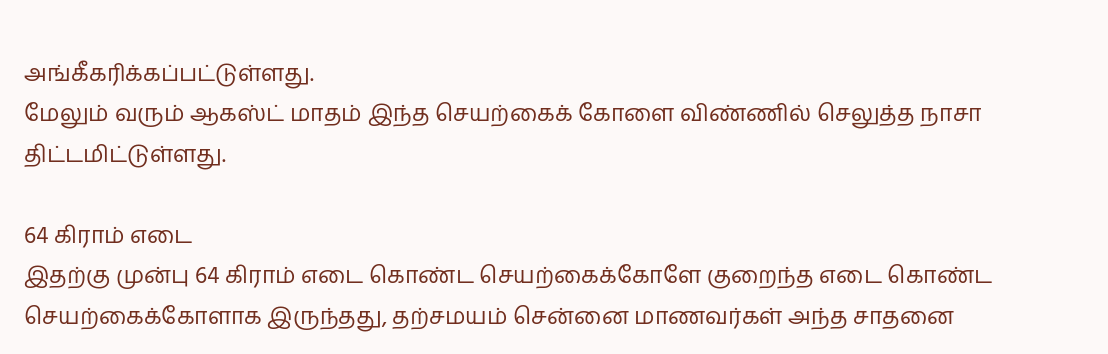அங்கீகரிக்கப்பட்டுள்ளது.
மேலும் வரும் ஆகஸ்ட் மாதம் இந்த செயற்கைக் கோளை விண்ணில் செலுத்த நாசா திட்டமிட்டுள்ளது.

64 கிராம் எடை
இதற்கு முன்பு 64 கிராம் எடை கொண்ட செயற்கைக்கோளே குறைந்த எடை கொண்ட செயற்கைக்கோளாக இருந்தது, தற்சமயம் சென்னை மாணவர்கள் அந்த சாதனை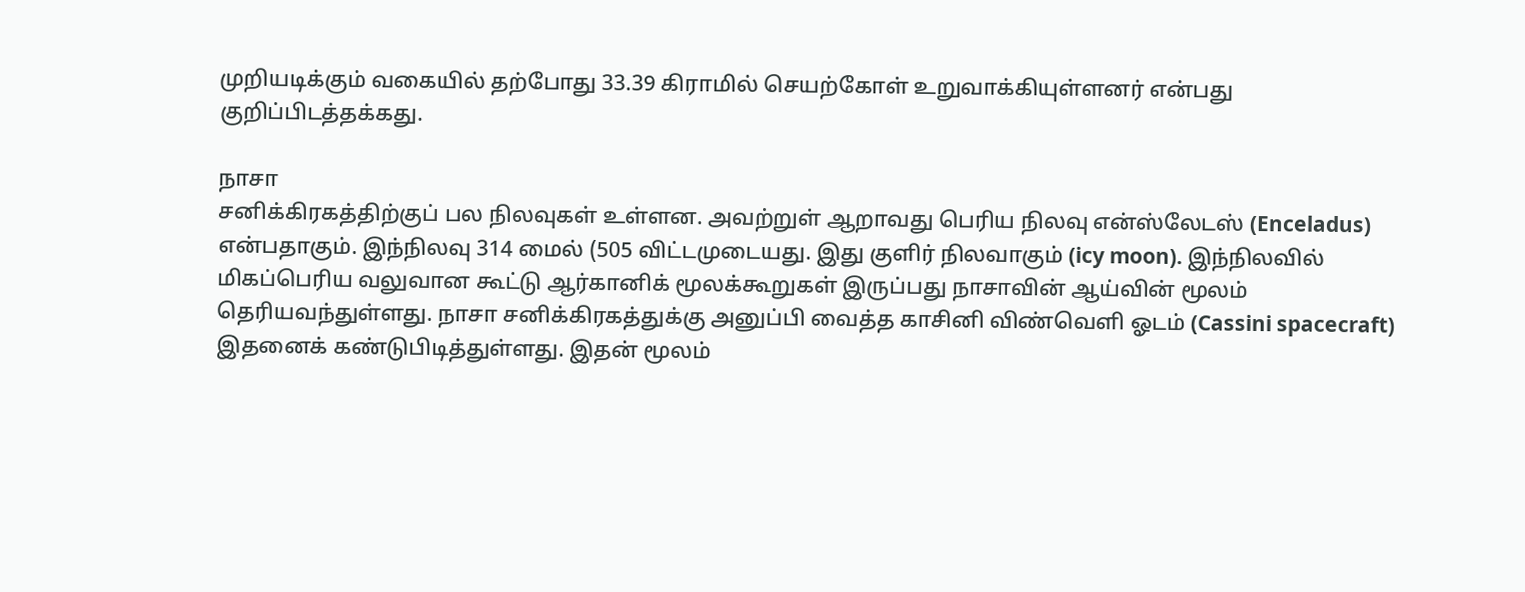முறியடிக்கும் வகையில் தற்போது 33.39 கிராமில் செயற்கோள் உறுவாக்கியுள்ளனர் என்பது குறிப்பிடத்தக்கது.

நாசா
சனிக்கிரகத்திற்குப் பல நிலவுகள் உள்ளன. அவற்றுள் ஆறாவது பெரிய நிலவு என்ஸ்லேடஸ் (Enceladus) என்பதாகும். இந்நிலவு 314 மைல் (505 விட்டமுடையது. இது குளிர் நிலவாகும் (icy moon). இந்நிலவில் மிகப்பெரிய வலுவான கூட்டு ஆர்கானிக் மூலக்கூறுகள் இருப்பது நாசாவின் ஆய்வின் மூலம் தெரியவந்துள்ளது. நாசா சனிக்கிரகத்துக்கு அனுப்பி வைத்த காசினி விண்வெளி ஓடம் (Cassini spacecraft) இதனைக் கண்டுபிடித்துள்ளது. இதன் மூலம்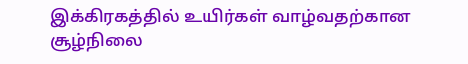இக்கிரகத்தில் உயிர்கள் வாழ்வதற்கான சூழ்நிலை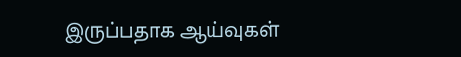இருப்பதாக ஆய்வுகள்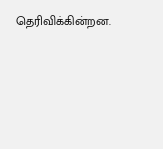தெரிவிக்கின்றன.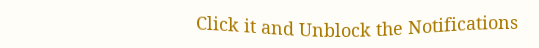Click it and Unblock the Notifications